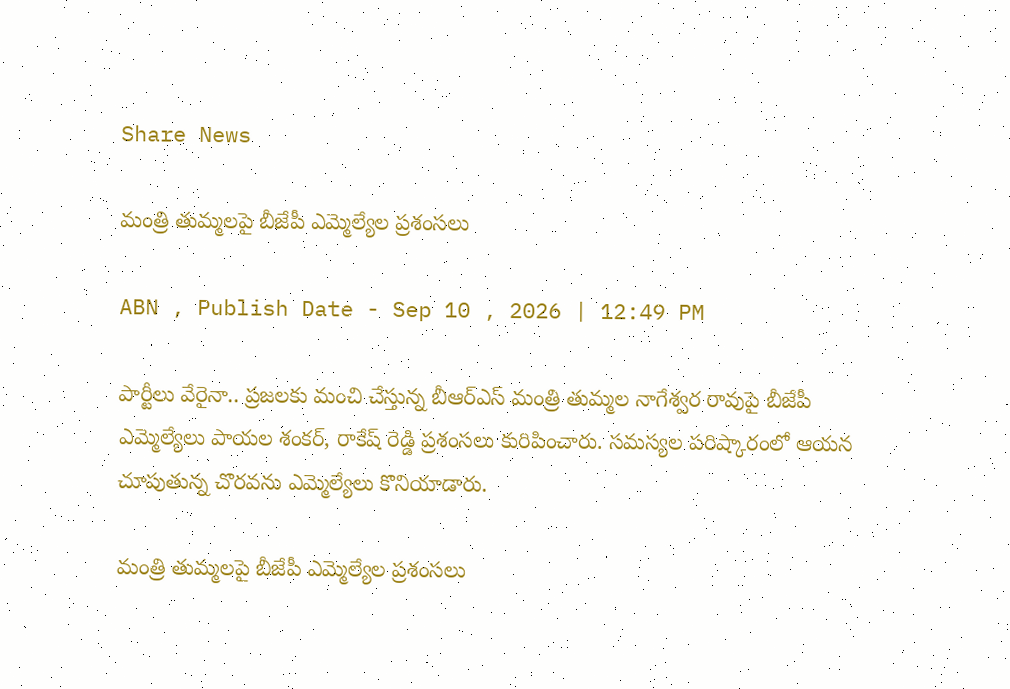Share News

మంత్రి తుమ్మలపై బీజేపీ ఎమ్మెల్యేల ప్రశంసలు

ABN , Publish Date - Sep 10 , 2026 | 12:49 PM

పార్టీలు వేరైనా.. ప్రజలకు మంచి చేస్తున్న బీఆర్ఎస్ మంత్రి తుమ్మల నాగేశ్వర రావుపై బీజేపీ ఎమ్మెల్యేలు పాయల శంకర్, రాకేష్ రెడ్డి ప్రశంసలు కురిపించారు. సమస్యల పరిష్కారంలో ఆయన చూపుతున్న చొరవను ఎమ్మెల్యేలు కొనియాడారు.

మంత్రి తుమ్మలపై బీజేపీ ఎమ్మెల్యేల ప్రశంసలు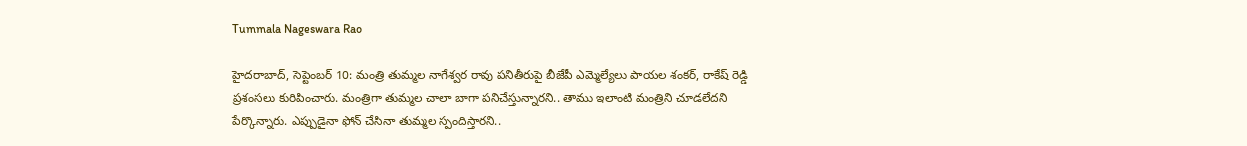Tummala Nageswara Rao

హైదరాబాద్, సెప్టెంబర్ 10: మంత్రి తుమ్మల నాగేశ్వర రావు పనితీరుపై బీజేపీ ఎమ్మెల్యేలు పాయల శంకర్, రాకేష్ రెడ్డి ప్రశంసలు కురిపించారు. మంత్రిగా తుమ్మల చాలా బాగా పనిచేస్తున్నారని.. తాము ఇలాంటి మంత్రిని చూడలేదని పేర్కొన్నారు. ఎప్పుడైనా ఫోన్ చేసినా తుమ్మల స్పందిస్తారని..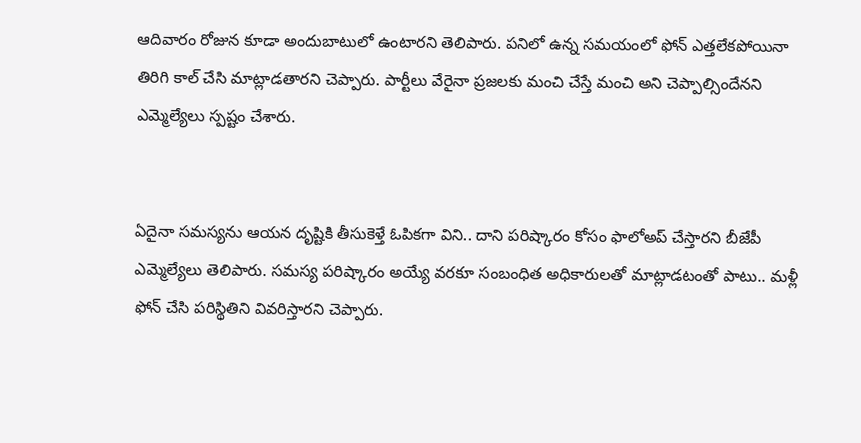ఆదివారం రోజున కూడా అందుబాటులో ఉంటారని తెలిపారు. పనిలో ఉన్న సమయంలో ఫోన్ ఎత్తలేకపోయినా తిరిగి కాల్ చేసి మాట్లాడతారని చెప్పారు. పార్టీలు వేరైనా ప్రజలకు మంచి చేస్తే మంచి అని చెప్పాల్సిందేనని ఎమ్మెల్యేలు స్పష్టం చేశారు.


ఏదైనా సమస్యను ఆయన దృష్టికి తీసుకెళ్తే ఓపికగా విని.. దాని పరిష్కారం కోసం ఫాలోఅప్ చేస్తారని బీజేపీ ఎమ్మెల్యేలు తెలిపారు. సమస్య పరిష్కారం అయ్యే వరకూ సంబంధిత అధికారులతో మాట్లాడటంతో పాటు.. మళ్లీ ఫోన్ చేసి పరిస్థితిని వివరిస్తారని చెప్పారు.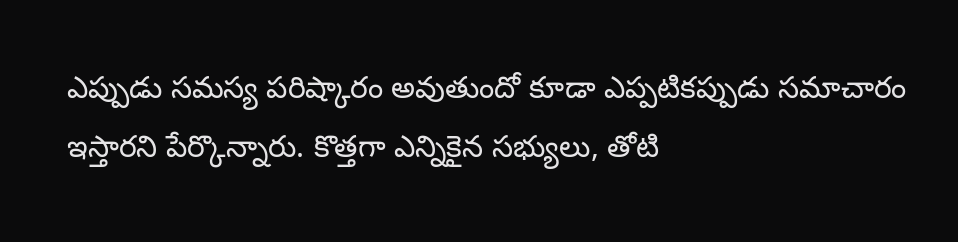ఎప్పుడు సమస్య పరిష్కారం అవుతుందో కూడా ఎప్పటికప్పుడు సమాచారం ఇస్తారని పేర్కొన్నారు. కొత్తగా ఎన్నికైన సభ్యులు, తోటి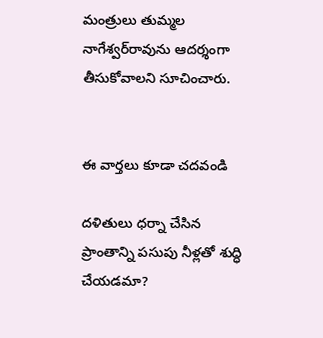మంత్రులు తుమ్మల నాగేశ్వర్‌రావును ఆదర్శంగా తీసుకోవాలని సూచించారు.


ఈ వార్తలు కూడా చదవండి

దళితులు ధర్నా చేసిన ప్రాంతాన్ని పసుపు నీళ్లతో శుద్ధి చేయడమా?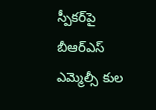స్పీకర్‌పై బీఆర్‌ఎస్‌ ఎమ్మెల్సీ కుల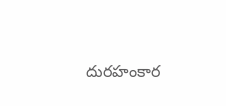దురహంకార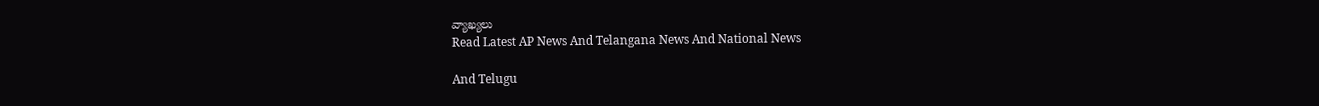వ్యాఖ్యలు
Read Latest AP News And Telangana News And National News

And Telugu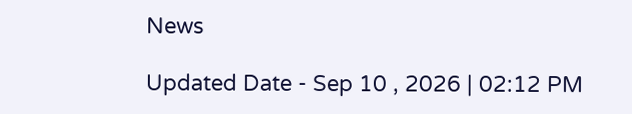News

Updated Date - Sep 10 , 2026 | 02:12 PM